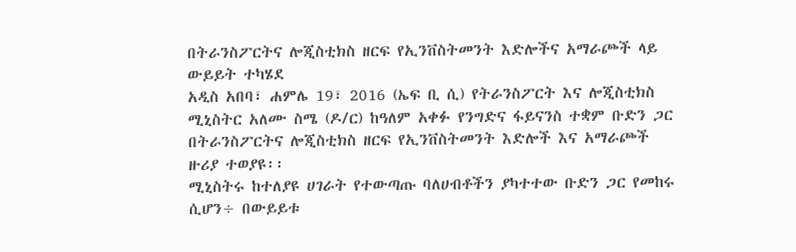በትራንስፖርትና ሎጂስቲክስ ዘርፍ የኢንቨስትመንት እድሎችና አማራጮች ላይ ውይይት ተካሄደ
አዲስ አበባ፣ ሐምሌ 19፣ 2016 (ኤፍ ቢ ሲ) የትራንስፖርት እና ሎጂስቲክስ ሚኒስትር አለሙ ስሜ (ዶ/ር) ከዓለም አቀፉ የንግድና ፋይናንስ ተቋም ቡድን ጋር በትራንስፖርትና ሎጂስቲክስ ዘርፍ የኢንቨስትመንት እድሎች እና አማራጮች ዙሪያ ተወያዩ፡፡
ሚኒስትሩ ከተለያዩ ሀገራት የተውጣጡ ባለሀብቶችን ያካተተው ቡድን ጋር የመከሩ ሲሆን÷ በውይይቱ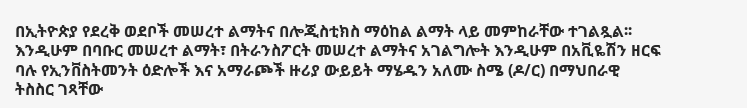በኢትዮጵያ የደረቅ ወደቦች መሠረተ ልማትና በሎጂስቲክስ ማዕከል ልማት ላይ መምከራቸው ተገልጿል፡፡
እንዲሁም በባቡር መሠረተ ልማት፣ በትራንስፖርት መሠረተ ልማትና አገልግሎት እንዲሁም በአቪዬሽን ዘርፍ ባሉ የኢንቨስትመንት ዕድሎች እና አማራጮች ዙሪያ ውይይት ማሄዱን አለሙ ስሜ (ዶ/ር) በማህበራዊ ትስስር ገጻቸው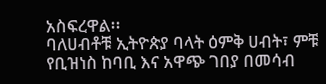አስፍረዋል፡፡
ባለሀብቶቹ ኢትዮጵያ ባላት ዕምቅ ሀብት፣ ምቹ የቢዝነስ ከባቢ እና አዋጭ ገበያ በመሳብ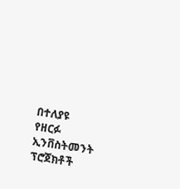በተለያዩ የዘርፉ ኢንቨስትመንት ፕሮጀክቶች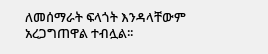ለመሰማራት ፍላጎት እንዳላቸውም አረጋግጠዋል ተብሏል፡፡